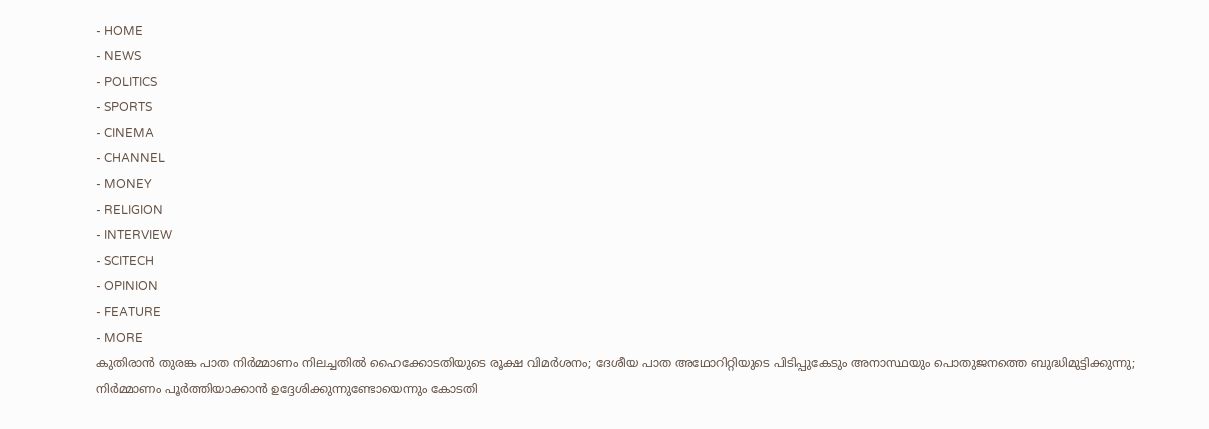- HOME
- NEWS
- POLITICS
- SPORTS
- CINEMA
- CHANNEL
- MONEY
- RELIGION
- INTERVIEW
- SCITECH
- OPINION
- FEATURE
- MORE
കുതിരാൻ തുരങ്ക പാത നിർമ്മാണം നിലച്ചതിൽ ഹൈക്കോടതിയുടെ രൂക്ഷ വിമർശനം; ദേശീയ പാത അഥോറിറ്റിയുടെ പിടിപ്പുകേടും അനാസ്ഥയും പൊതുജനത്തെ ബുദ്ധിമുട്ടിക്കുന്നു; നിർമ്മാണം പൂർത്തിയാക്കാൻ ഉദ്ദേശിക്കുന്നുണ്ടോയെന്നും കോടതി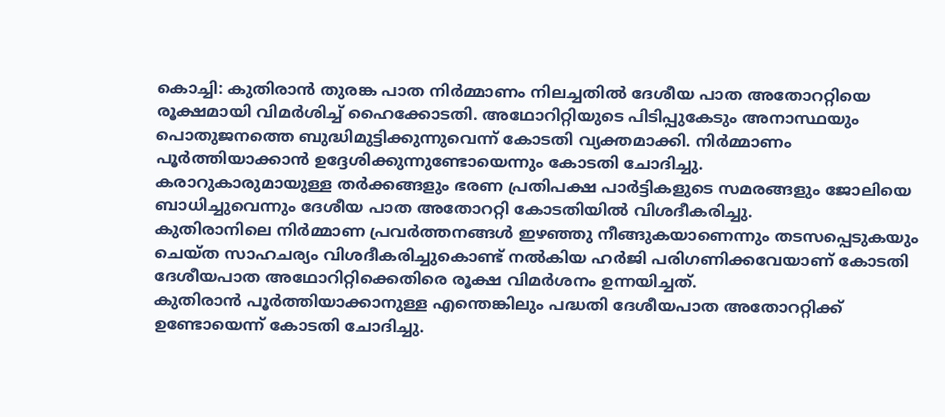കൊച്ചി: കുതിരാൻ തുരങ്ക പാത നിർമ്മാണം നിലച്ചതിൽ ദേശീയ പാത അതോററ്റിയെ രൂക്ഷമായി വിമർശിച്ച് ഹൈക്കോടതി. അഥോറിറ്റിയുടെ പിടിപ്പുകേടും അനാസ്ഥയും പൊതുജനത്തെ ബുദ്ധിമുട്ടിക്കുന്നുവെന്ന് കോടതി വ്യക്തമാക്കി. നിർമ്മാണം പൂർത്തിയാക്കാൻ ഉദ്ദേശിക്കുന്നുണ്ടോയെന്നും കോടതി ചോദിച്ചു.
കരാറുകാരുമായുള്ള തർക്കങ്ങളും ഭരണ പ്രതിപക്ഷ പാർട്ടികളുടെ സമരങ്ങളും ജോലിയെ ബാധിച്ചുവെന്നും ദേശീയ പാത അതോററ്റി കോടതിയിൽ വിശദീകരിച്ചു.
കുതിരാനിലെ നിർമ്മാണ പ്രവർത്തനങ്ങൾ ഇഴഞ്ഞു നീങ്ങുകയാണെന്നും തടസപ്പെടുകയും ചെയ്ത സാഹചര്യം വിശദീകരിച്ചുകൊണ്ട് നൽകിയ ഹർജി പരിഗണിക്കവേയാണ് കോടതി ദേശീയപാത അഥോറിറ്റിക്കെതിരെ രൂക്ഷ വിമർശനം ഉന്നയിച്ചത്.
കുതിരാൻ പൂർത്തിയാക്കാനുള്ള എന്തെങ്കിലും പദ്ധതി ദേശീയപാത അതോററ്റിക്ക് ഉണ്ടോയെന്ന് കോടതി ചോദിച്ചു.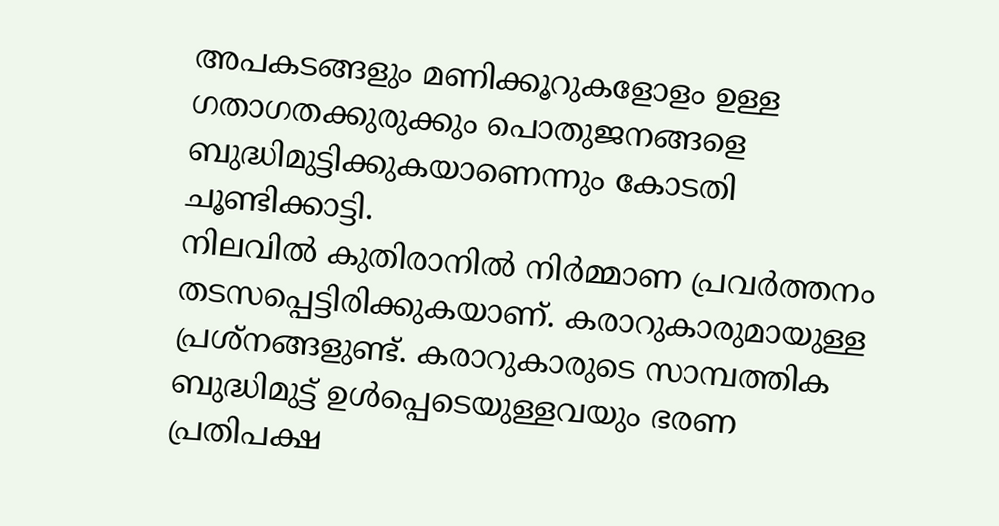അപകടങ്ങളും മണിക്കൂറുകളോളം ഉള്ള ഗതാഗതക്കുരുക്കും പൊതുജനങ്ങളെ ബുദ്ധിമുട്ടിക്കുകയാണെന്നും കോടതി ചൂണ്ടിക്കാട്ടി.
നിലവിൽ കുതിരാനിൽ നിർമ്മാണ പ്രവർത്തനം തടസപ്പെട്ടിരിക്കുകയാണ്. കരാറുകാരുമായുള്ള പ്രശ്നങ്ങളുണ്ട്. കരാറുകാരുടെ സാമ്പത്തിക ബുദ്ധിമുട്ട് ഉൾപ്പെടെയുള്ളവയും ഭരണ പ്രതിപക്ഷ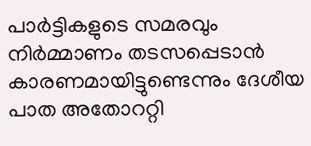പാർട്ടികളുടെ സമരവും നിർമ്മാണം തടസപ്പെടാൻ കാരണമായിട്ടുണ്ടെന്നും ദേശീയ പാത അതോററ്റി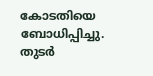കോടതിയെ ബോധിപ്പിച്ചു.
തുടർ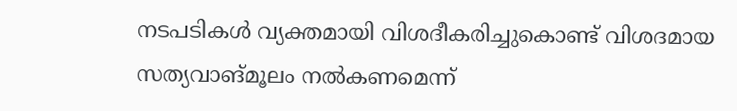നടപടികൾ വ്യക്തമായി വിശദീകരിച്ചുകൊണ്ട് വിശദമായ സത്യവാങ്മൂലം നൽകണമെന്ന്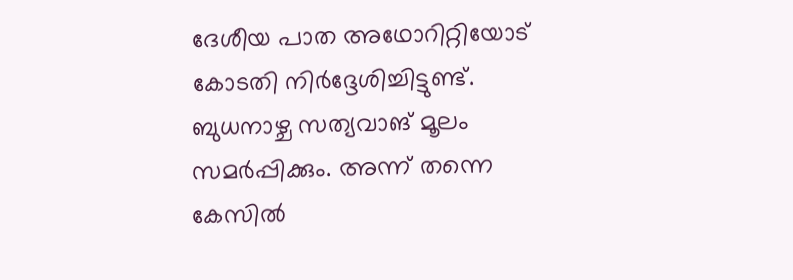ദേശീയ പാത അഥോറിറ്റിയോട് കോടതി നിർദ്ദേശിച്ചിട്ടുണ്ട്. ബുധനാഴ്ച സത്യവാങ് മൂലം സമർപ്പിക്കും. അന്ന് തന്നെ കേസിൽ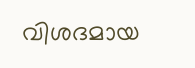വിശദമായ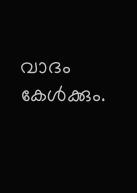വാദം കേൾക്കും.